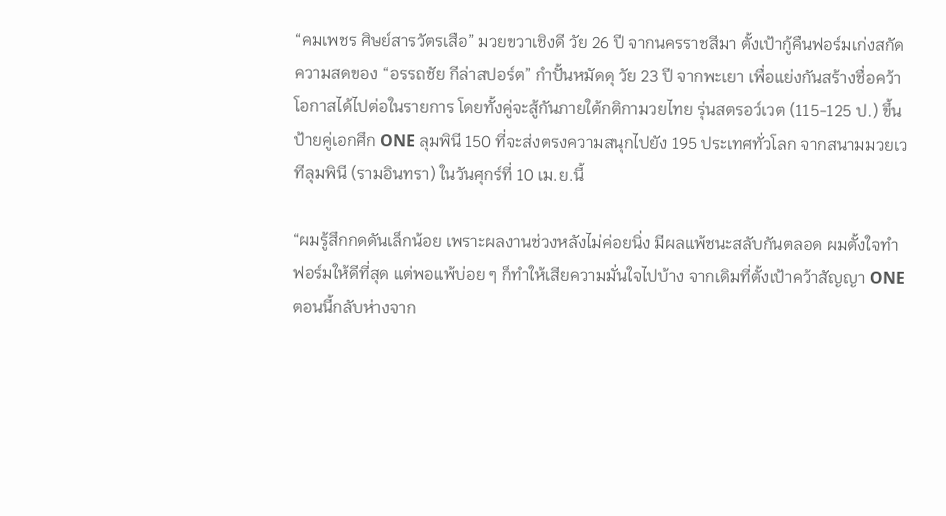“คมเพชร ศิษย์สารวัตรเสือ” มวยขวาเชิงดี วัย 26 ปี จากนครราชสีมา ตั้งเป้ากู้คืนฟอร์มเก่งสกัดความสดของ “อรรถชัย กีล่าสปอร์ต” กำปั้นหมัดดุ วัย 23 ปี จากพะเยา เพื่อแย่งกันสร้างชื่อคว้าโอกาสได้ไปต่อในรายการ โดยทั้งคู่จะสู้กันภายใต้กติกามวยไทย รุ่นสตรอว์เวต (115-125 ป.) ขึ้นป้ายคู่เอกศึก ONE ลุมพินี 150 ที่จะส่งตรงความสนุกไปยัง 195 ประเทศทั่วโลก จากสนามมวยเวทีลุมพินี (รามอินทรา) ในวันศุกร์ที่ 10 เม.ย.นี้

“ผมรู้สึกกดดันเล็กน้อย เพราะผลงานช่วงหลังไม่ค่อยนิ่ง มีผลแพ้ชนะสลับกันตลอด ผมตั้งใจทำฟอร์มให้ดีที่สุด แต่พอแพ้บ่อย ๆ ก็ทำให้เสียความมั่นใจไปบ้าง จากเดิมที่ตั้งเป้าคว้าสัญญา ONE ตอนนี้กลับห่างจาก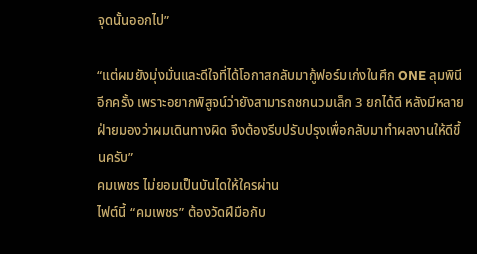จุดนั้นออกไป”

“แต่ผมยังมุ่งมั่นและดีใจที่ได้โอกาสกลับมากู้ฟอร์มเก่งในศึก ONE ลุมพินี อีกครั้ง เพราะอยากพิสูจน์ว่ายังสามารถชกนวมเล็ก 3 ยกได้ดี หลังมีหลายฝ่ายมองว่าผมเดินทางผิด จึงต้องรีบปรับปรุงเพื่อกลับมาทำผลงานให้ดีขึ้นครับ”
คมเพชร ไม่ยอมเป็นบันไดให้ใครผ่าน
ไฟต์นี้ “คมเพชร” ต้องวัดฝีมือกับ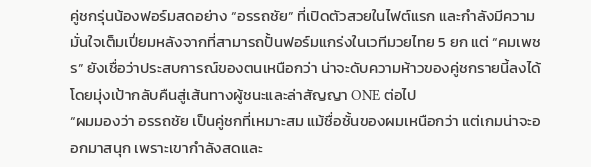คู่ชกรุ่นน้องฟอร์มสดอย่าง “อรรถชัย” ที่เปิดตัวสวยในไฟต์แรก และกำลังมีความมั่นใจเต็มเปี่ยมหลังจากที่สามารถปั้นฟอร์มแกร่งในเวทีมวยไทย 5 ยก แต่ “คมเพชร” ยังเชื่อว่าประสบการณ์ของตนเหนือกว่า น่าจะดับความห้าวของคู่ชกรายนี้ลงได้ โดยมุ่งเป้ากลับคืนสู่เส้นทางผู้ชนะและล่าสัญญา ONE ต่อไป
“ผมมองว่า อรรถชัย เป็นคู่ชกที่เหมาะสม แม้ชื่อชั้นของผมเหนือกว่า แต่เกมน่าจะออกมาสนุก เพราะเขากำลังสดและ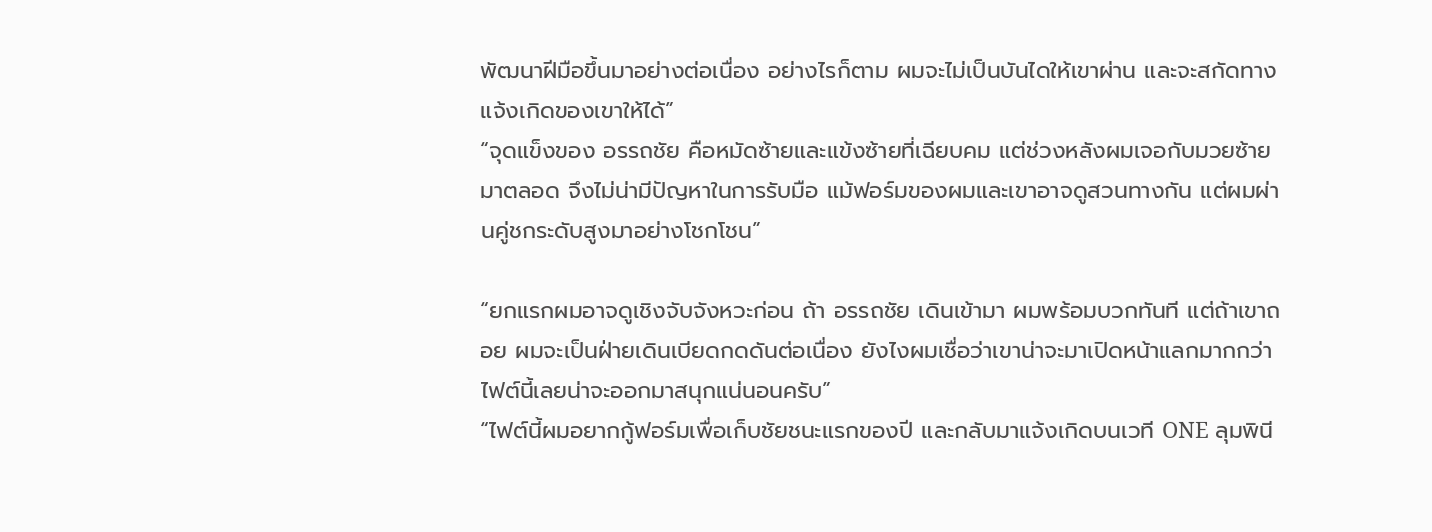พัฒนาฝีมือขึ้นมาอย่างต่อเนื่อง อย่างไรก็ตาม ผมจะไม่เป็นบันไดให้เขาผ่าน และจะสกัดทางแจ้งเกิดของเขาให้ได้”
“จุดแข็งของ อรรถชัย คือหมัดซ้ายและแข้งซ้ายที่เฉียบคม แต่ช่วงหลังผมเจอกับมวยซ้ายมาตลอด จึงไม่น่ามีปัญหาในการรับมือ แม้ฟอร์มของผมและเขาอาจดูสวนทางกัน แต่ผมผ่านคู่ชกระดับสูงมาอย่างโชกโชน”

“ยกแรกผมอาจดูเชิงจับจังหวะก่อน ถ้า อรรถชัย เดินเข้ามา ผมพร้อมบวกทันที แต่ถ้าเขาถอย ผมจะเป็นฝ่ายเดินเบียดกดดันต่อเนื่อง ยังไงผมเชื่อว่าเขาน่าจะมาเปิดหน้าแลกมากกว่า ไฟต์นี้เลยน่าจะออกมาสนุกแน่นอนครับ”
“ไฟต์นี้ผมอยากกู้ฟอร์มเพื่อเก็บชัยชนะแรกของปี และกลับมาแจ้งเกิดบนเวที ONE ลุมพินี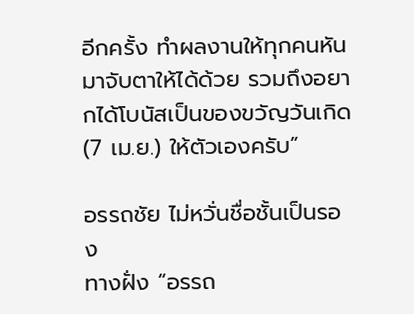อีกครั้ง ทำผลงานให้ทุกคนหันมาจับตาให้ได้ด้วย รวมถึงอยากได้โบนัสเป็นของขวัญวันเกิด (7 เม.ย.) ให้ตัวเองครับ”

อรรถชัย ไม่หวั่นชื่อชั้นเป็นรอง
ทางฝั่ง “อรรถ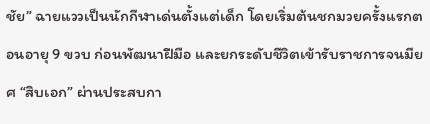ชัย” ฉายแววเป็นนักกีฬาเด่นตั้งแต่เด็ก โดยเริ่มต้นชกมวยครั้งแรกตอนอายุ 9 ขวบ ก่อนพัฒนาฝีมือ และยกระดับชีวิตเข้ารับราชการจนมียศ “สิบเอก” ผ่านประสบกา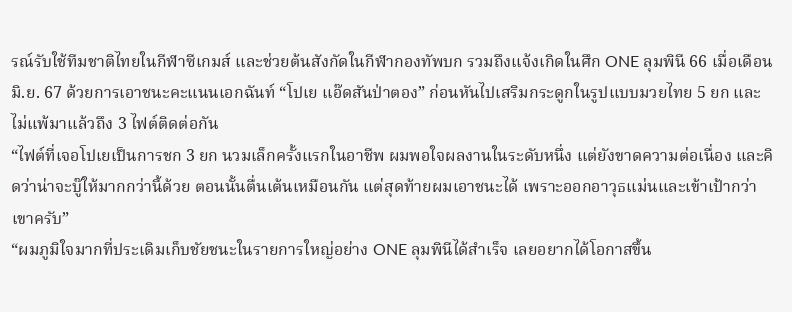รณ์รับใช้ทีมชาติไทยในกีฬาซีเกมส์ และช่วยต้นสังกัดในกีฬากองทัพบก รวมถึงแจ้งเกิดในศึก ONE ลุมพินี 66 เมื่อเดือน มิ.ย. 67 ด้วยการเอาชนะคะแนนเอกฉันท์ “โปเย แอ๊ดสันป่าตอง” ก่อนหันไปเสริมกระดูกในรูปแบบมวยไทย 5 ยก และไม่แพ้มาแล้วถึง 3 ไฟต์ติดต่อกัน
“ไฟต์ที่เจอโปเยเป็นการชก 3 ยก นวมเล็กครั้งแรกในอาชีพ ผมพอใจผลงานในระดับหนึ่ง แต่ยังขาดความต่อเนื่อง และคิดว่าน่าจะบู๊ให้มากกว่านี้ด้วย ตอนนั้นตื่นเต้นเหมือนกัน แต่สุดท้ายผมเอาชนะได้ เพราะออกอาวุธแม่นและเข้าเป้ากว่าเขาครับ”
“ผมภูมิใจมากที่ประเดิมเก็บชัยชนะในรายการใหญ่อย่าง ONE ลุมพินีได้สำเร็จ เลยอยากได้โอกาสขึ้น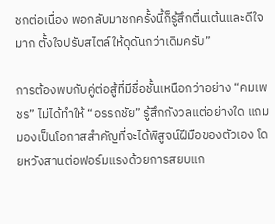ชกต่อเนื่อง พอกลับมาชกครั้งนี้ก็รู้สึกตื่นเต้นและดีใจมาก ตั้งใจปรับสไตล์ให้ดุดันกว่าเดิมครับ”

การต้องพบกับคู่ต่อสู้ที่มีชื่อชั้นเหนือกว่าอย่าง “คมเพชร” ไม่ได้ทำให้ “อรรถชัย” รู้สึกกังวลแต่อย่างใด แถมมองเป็นโอกาสสำคัญที่จะได้พิสูจน์ฝีมือของตัวเอง โดยหวังสานต่อฟอร์มแรงด้วยการสยบแก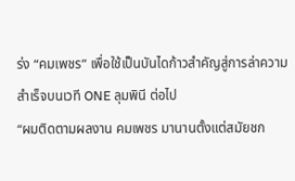ร่ง “คมเพชร” เพื่อใช้เป็นบันไดก้าวสำคัญสู่การล่าความสำเร็จบนเวที ONE ลุมพินี ต่อไป
“ผมติดตามผลงาน คมเพชร มานานตั้งแต่สมัยชก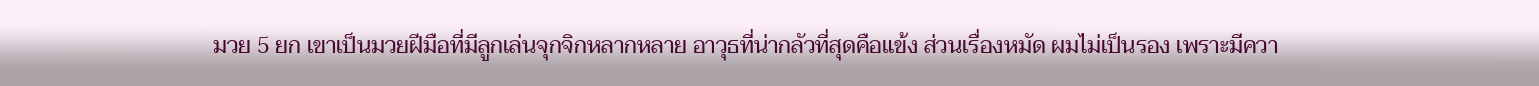มวย 5 ยก เขาเป็นมวยฝีมือที่มีลูกเล่นจุกจิกหลากหลาย อาวุธที่น่ากลัวที่สุดคือแข้ง ส่วนเรื่องหมัด ผมไม่เป็นรอง เพราะมีควา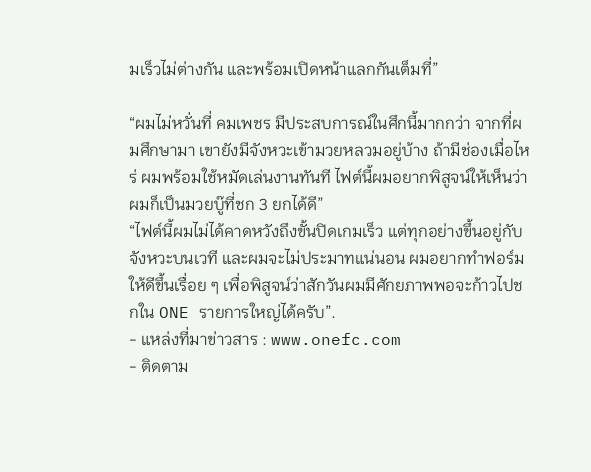มเร็วไม่ต่างกัน และพร้อมเปิดหน้าแลกกันเต็มที่”

“ผมไม่หวั่นที่ คมเพชร มีประสบการณ์ในศึกนี้มากกว่า จากที่ผมศึกษามา เขายังมีจังหวะเข้ามวยหลวมอยู่บ้าง ถ้ามีช่องเมื่อไหร่ ผมพร้อมใช้หมัดเล่นงานทันที ไฟต์นี้ผมอยากพิสูจน์ให้เห็นว่าผมก็เป็นมวยบู๊ที่ชก 3 ยกได้ดี”
“ไฟต์นี้ผมไม่ได้คาดหวังถึงขั้นปิดเกมเร็ว แต่ทุกอย่างขึ้นอยู่กับจังหวะบนเวที และผมจะไม่ประมาทแน่นอน ผมอยากทำฟอร์มให้ดีขึ้นเรื่อย ๆ เพื่อพิสูจน์ว่าสักวันผมมีศักยภาพพอจะก้าวไปชกใน ONE รายการใหญ่ได้ครับ”.
- แหล่งที่มาข่าวสาร : www.onefc.com
- ติดตาม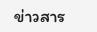ข่าวสาร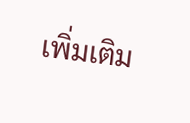เพิ่มเติม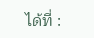ได้ที่ :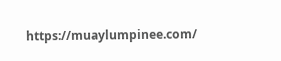https://muaylumpinee.com/